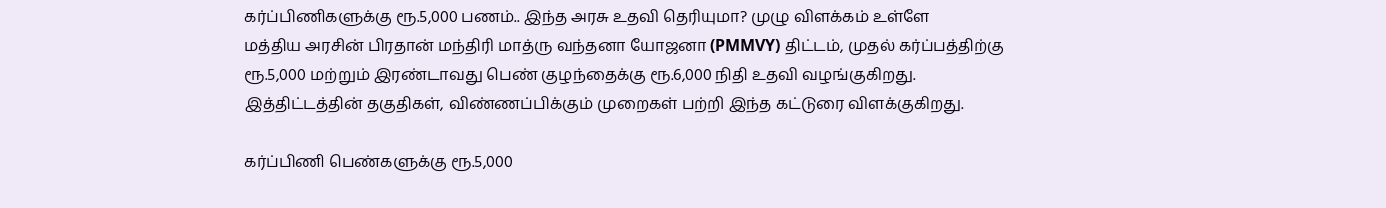கர்ப்பிணிகளுக்கு ரூ.5,000 பணம்.. இந்த அரசு உதவி தெரியுமா? முழு விளக்கம் உள்ளே
மத்திய அரசின் பிரதான் மந்திரி மாத்ரு வந்தனா யோஜனா (PMMVY) திட்டம், முதல் கர்ப்பத்திற்கு ரூ.5,000 மற்றும் இரண்டாவது பெண் குழந்தைக்கு ரூ.6,000 நிதி உதவி வழங்குகிறது. இத்திட்டத்தின் தகுதிகள், விண்ணப்பிக்கும் முறைகள் பற்றி இந்த கட்டுரை விளக்குகிறது.

கர்ப்பிணி பெண்களுக்கு ரூ.5,000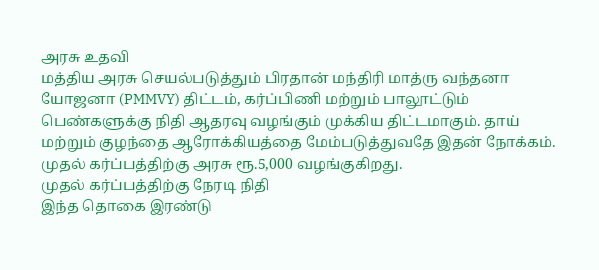அரசு உதவி
மத்திய அரசு செயல்படுத்தும் பிரதான் மந்திரி மாத்ரு வந்தனா யோஜனா (PMMVY) திட்டம், கர்ப்பிணி மற்றும் பாலூட்டும் பெண்களுக்கு நிதி ஆதரவு வழங்கும் முக்கிய திட்டமாகும். தாய் மற்றும் குழந்தை ஆரோக்கியத்தை மேம்படுத்துவதே இதன் நோக்கம். முதல் கர்ப்பத்திற்கு அரசு ரூ.5,000 வழங்குகிறது.
முதல் கர்ப்பத்திற்கு நேரடி நிதி
இந்த தொகை இரண்டு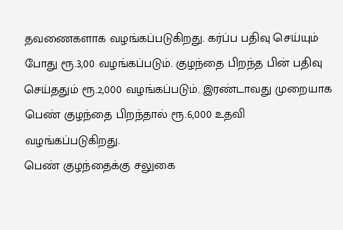தவணைகளாக வழங்கப்படுகிறது. கர்ப்ப பதிவு செய்யும் போது ரூ.3,00 வழங்கப்படும். குழந்தை பிறந்த பின் பதிவு செய்ததும் ரூ.2,000 வழங்கப்படும். இரண்டாவது முறையாக பெண் குழந்தை பிறந்தால் ரூ.6,000 உதவி வழங்கப்படுகிறது.
பெண் குழந்தைக்கு சலுகை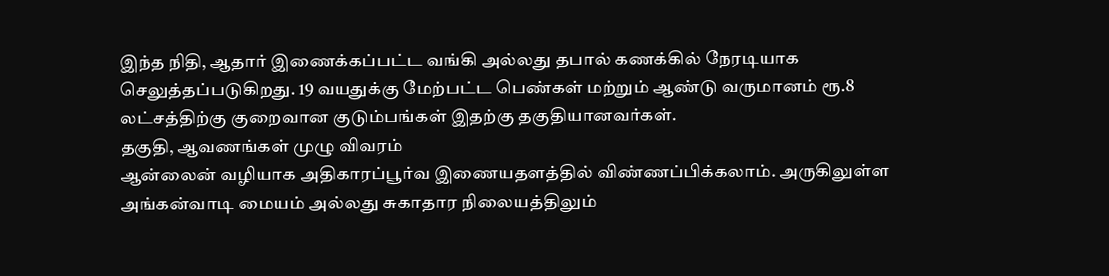இந்த நிதி, ஆதார் இணைக்கப்பட்ட வங்கி அல்லது தபால் கணக்கில் நேரடியாக செலுத்தப்படுகிறது. 19 வயதுக்கு மேற்பட்ட பெண்கள் மற்றும் ஆண்டு வருமானம் ரூ.8 லட்சத்திற்கு குறைவான குடும்பங்கள் இதற்கு தகுதியானவர்கள்.
தகுதி, ஆவணங்கள் முழு விவரம்
ஆன்லைன் வழியாக அதிகாரப்பூர்வ இணையதளத்தில் விண்ணப்பிக்கலாம். அருகிலுள்ள அங்கன்வாடி மையம் அல்லது சுகாதார நிலையத்திலும்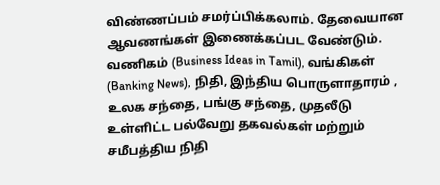விண்ணப்பம் சமர்ப்பிக்கலாம். தேவையான ஆவணங்கள் இணைக்கப்பட வேண்டும்.
வணிகம் (Business Ideas in Tamil), வங்கிகள் (Banking News), நிதி, இந்திய பொருளாதாரம் , உலக சந்தை, பங்கு சந்தை, முதலீடு உள்ளிட்ட பல்வேறு தகவல்கள் மற்றும் சமீபத்திய நிதி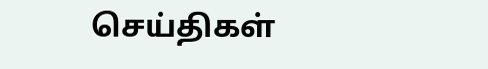செய்திகள்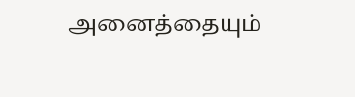அனைத்தையும்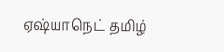ஏஷ்யாநெட் தமிழ்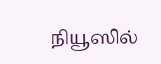நியூஸில்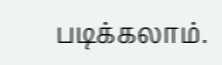படிக்கலாம்.